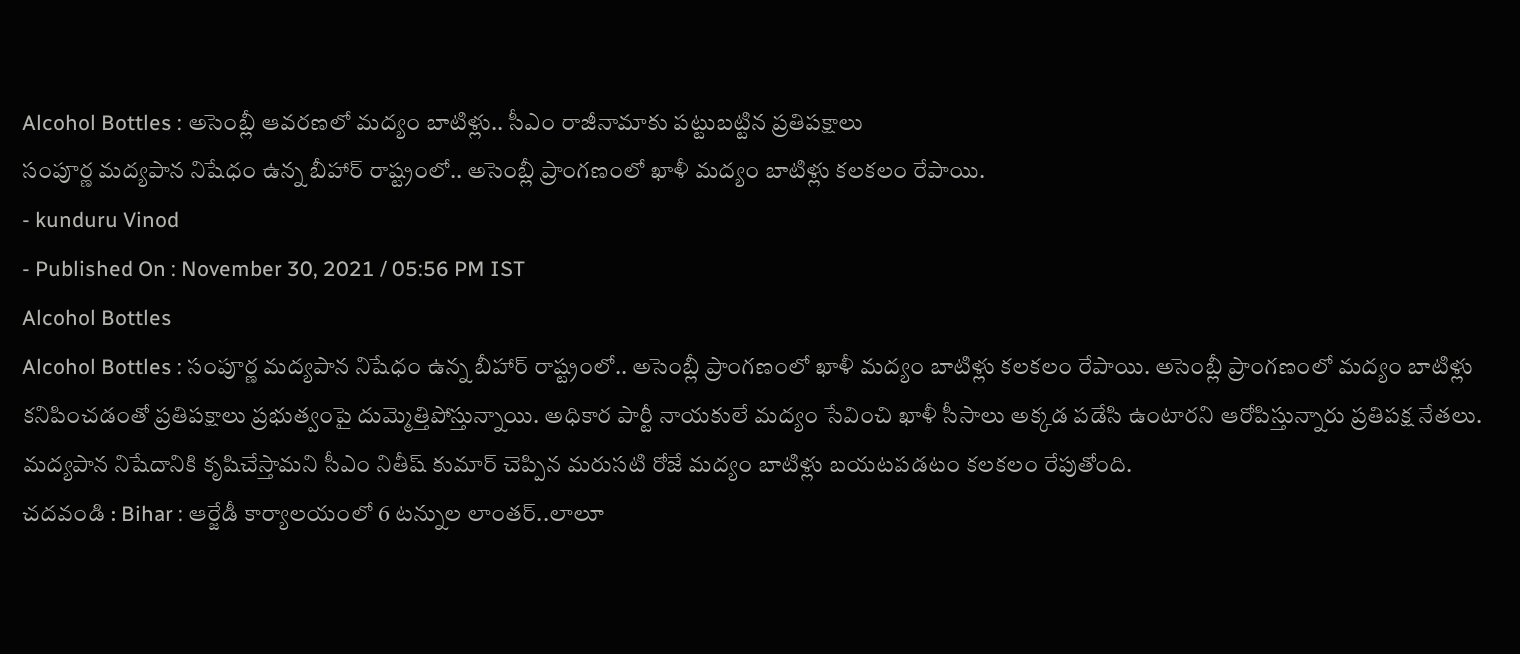Alcohol Bottles : అసెంబ్లీ ఆవరణలో మద్యం బాటిళ్లు.. సీఎం రాజీనామాకు పట్టుబట్టిన ప్రతిపక్షాలు
సంపూర్ణ మద్యపాన నిషేధం ఉన్న బీహార్ రాష్ట్రంలో.. అసెంబ్లీ ప్రాంగణంలో ఖాళీ మద్యం బాటిళ్లు కలకలం రేపాయి.
- kunduru Vinod
- Published On : November 30, 2021 / 05:56 PM IST
Alcohol Bottles
Alcohol Bottles : సంపూర్ణ మద్యపాన నిషేధం ఉన్న బీహార్ రాష్ట్రంలో.. అసెంబ్లీ ప్రాంగణంలో ఖాళీ మద్యం బాటిళ్లు కలకలం రేపాయి. అసెంబ్లీ ప్రాంగణంలో మద్యం బాటిళ్లు కనిపించడంతో ప్రతిపక్షాలు ప్రభుత్వంపై దుమ్మెత్తిపోస్తున్నాయి. అధికార పార్టీ నాయకులే మద్యం సేవించి ఖాళీ సీసాలు అక్కడ పడేసి ఉంటారని ఆరోపిస్తున్నారు ప్రతిపక్ష నేతలు. మద్యపాన నిషేదానికి కృషిచేస్తామని సీఎం నితీష్ కుమార్ చెప్పిన మరుసటి రోజే మద్యం బాటిళ్లు బయటపడటం కలకలం రేపుతోంది.
చదవండి : Bihar : ఆర్జేడీ కార్యాలయంలో 6 టన్నుల లాంతర్..లాలూ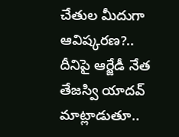చేతుల మీదుగా ఆవిష్కరణ?..
దీనిపై ఆర్జేడీ నేత తేజస్వి యాదవ్ మాట్లాడుతూ..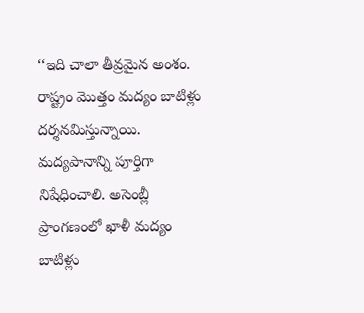‘‘ఇది చాలా తీవ్రమైన అంశం. రాష్ట్రం మొత్తం మద్యం బాటిళ్లు దర్శనమిస్తున్నాయి. మద్యపానాన్ని పూర్తిగా నిషేధించాలి. అసెంబ్లీ ప్రాంగణంలో ఖాళీ మద్యం బాటిళ్లు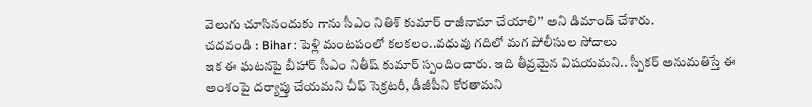వెలుగు చూసినందుకు గాను సీఎం నితిశ్ కుమార్ రాజీనామా చేయాలి’’ అని డిమాండ్ చేశారు.
చదవండి : Bihar : పెళ్లి మంటపంలో కలకలం..వధువు గదిలో మగ పోలీసుల సోదాలు
ఇక ఈ ఘటనపై బీహార్ సీఎం నితీష్ కుమార్ స్పందించారు. ఇది తీవ్రమైన విషయమని.. స్పీకర్ అనుమతిస్తే ఈ అంశంపై దర్యాప్తు చేయమని చీఫ్ సెక్రటరీ, డీజీపీని కోరతామని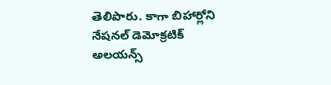తెలిపారు. కాగా బిహార్లోని నేషనల్ డెమోక్రటిక్ అలయన్స్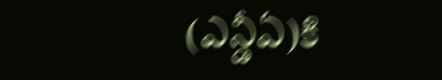(ఎన్డీఏ)కి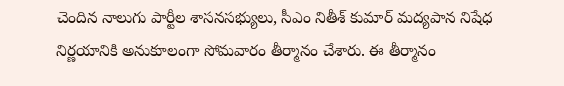చెందిన నాలుగు పార్టీల శాసనసభ్యులు, సీఎం నితీశ్ కుమార్ మద్యపాన నిషేధ నిర్ణయానికి అనుకూలంగా సోమవారం తీర్మానం చేశారు. ఈ తీర్మానం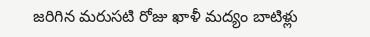జరిగిన మరుసటి రోజు ఖాళీ మద్యం బాటిళ్లు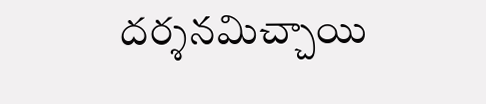దర్శనమిచ్చాయి